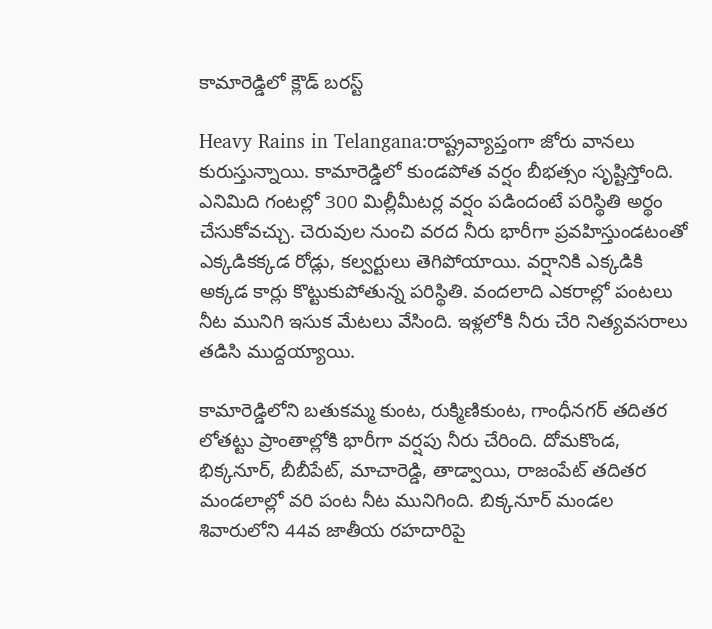కామారెడ్డిలో క్లౌడ్ బరస్ట్

Heavy Rains in Telangana:రాష్ట్రవ్యాప్తంగా జోరు వానలు కురుస్తున్నాయి. కామారెడ్డిలో కుండపోత వర్షం బీభత్సం సృష్టిస్తోంది. ఎనిమిది గంటల్లో 300 మిల్లీమీటర్ల వర్షం పడిందంటే పరిస్థితి అర్థం చేసుకోవచ్చు. చెరువుల నుంచి వరద నీరు భారీగా ప్రవహిస్తుండటంతో ఎక్కడికక్కడ రోడ్లు, కల్వర్టులు తెగిపోయాయి. వర్షానికి ఎక్కడికి అక్కడ కార్లు కొట్టుకుపోతున్న పరిస్థితి. వందలాది ఎకరాల్లో పంటలు నీట మునిగి ఇసుక మేటలు వేసింది. ఇళ్లలోకి నీరు చేరి నిత్యవసరాలు తడిసి ముద్దయ్యాయి.

కామారెడ్డిలోని బతుకమ్మ కుంట, రుక్మిణికుంట, గాంధీనగర్‌ తదితర లోతట్టు ప్రాంతాల్లోకి భారీగా వర్షపు నీరు చేరింది. దోమకొండ, భిక్కనూర్, బీబీపేట్, మాచారెడ్డి, తాడ్వాయి, రాజంపేట్ తదితర మండలాల్లో వరి పంట నీట మునిగింది. బిక్కనూర్ మండల శివారులోని 44వ జాతీయ రహదారిపై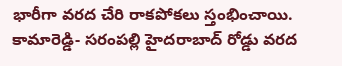భారీగా వరద చేరి రాకపోకలు స్తంభించాయి. కామారెడ్డి- సరంపల్లి హైదరాబాద్‌ రోడ్డు వరద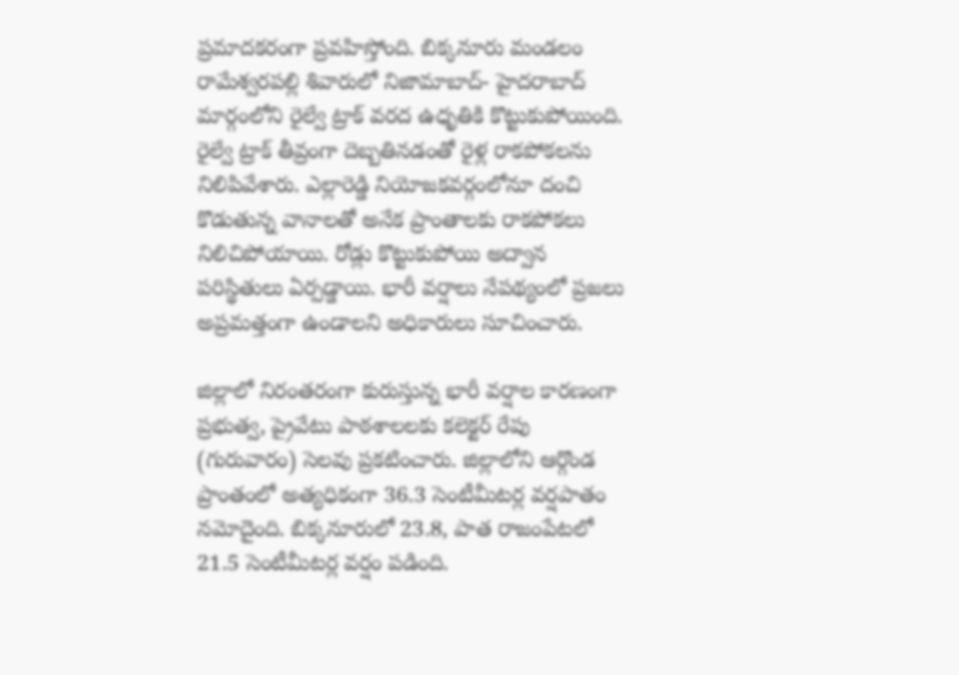ప్రమాదకరంగా ప్రవహిస్తోంది. బిక్కనూరు మండలం రామేశ్వరపల్లి శివారులో నిజామాబాద్- హైదరాబాద్ మార్గంలోని రైల్వే ట్రాక్ వరద ఉధృతికి కొట్టుకుపోయింది. రైల్వే ట్రాక్ తీవ్రంగా దెబ్బతినడంతో రైళ్ల రాకపోకలను నిలిపివేశారు. ఎల్లారెడ్డి నియోజకవర్గంలోనూ దంచి కొడుతున్న వానాలతో అనేక ప్రాంతాలకు రాకపోకలు నిలిచిపోయాయి. రోడ్లు కొట్టుకుపోయి అద్వాన పరిస్థితులు ఏర్పడ్డాయి. భారీ వర్షాలు నేపథ్యంలో ప్రజలు అప్రమత్తంగా ఉండాలని అధికారులు సూచించారు.

జిల్లాలో నిరంతరంగా కురుస్తున్న భారీ వర్షాల కారణంగా ప్రభుత్వ, ప్రైవేటు పాఠశాలలకు కలెక్టర్‌ రేపు (గురువారం) సెలవు ప్రకటించారు. జిల్లాలోని ఆర్గొండ ప్రాంతంలో అత్యధికంగా 36.3 సెంటీమీటర్ల వర్షపాతం నమోదైంది. బిక్కనూరులో 23.8, పాత రాజంపేటలో 21.5 సెంటీమీటర్ల వర్షం పడింది.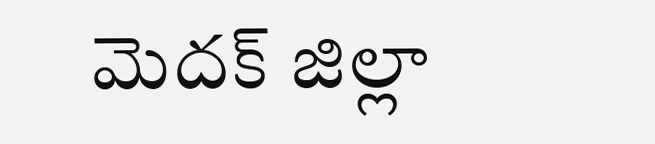మెదక్‌ జిల్లా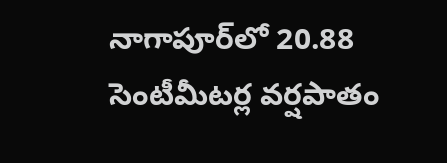నాగాపూర్‌లో 20.88 సెంటీమీటర్ల వర్షపాతం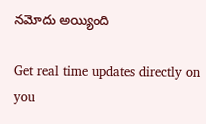నమోదు అయ్యింది

Get real time updates directly on you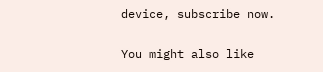device, subscribe now.

You might also like